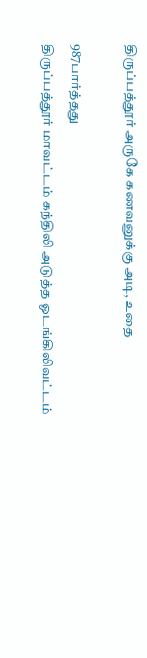திருப்பத்தூர் அருகே கணவனுக்கு அடி, உதை

987பார்த்தது
திருப்பத்தூர் மாவட்டம் கந்திலி அடுத்த ஓடங்கிலிவட்டம்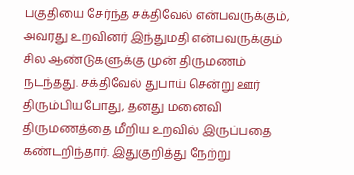பகுதியை சேர்ந்த சக்திவேல் என்பவருக்கும், அவரது உறவினர் இந்துமதி என்பவருக்கும் சில ஆண்டுகளுக்கு முன் திருமணம் நடந்தது. சக்திவேல் துபாய் சென்று ஊர் திரும்பியபோது, தனது மனைவி திருமணத்தை மீறிய உறவில் இருப்பதை கண்டறிந்தார். இதுகுறித்து நேற்று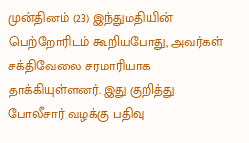முன்தினம் (23) இந்துமதியின் பெற்றோரிடம் கூறியபோது, அவர்கள் சக்திவேலை சரமாரியாக தாக்கியுள்ளனர். இது குறித்து போலீசார் வழக்கு பதிவு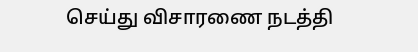செய்து விசாரணை நடத்தி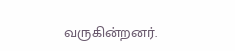வருகின்றனர்.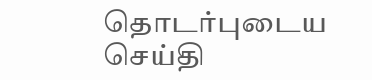தொடர்புடைய செய்தி